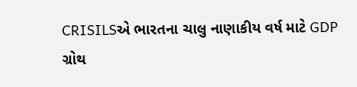CRISILSએ ભારતના ચાલુ નાણાકીય વર્ષ માટે GDP ગ્રોથ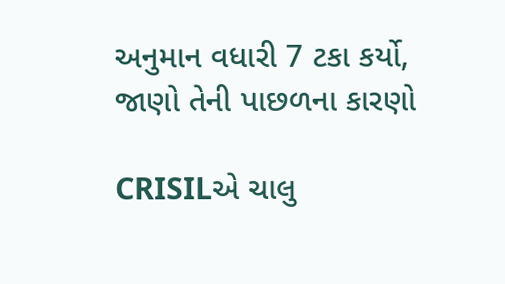અનુમાન વધારી 7 ટકા કર્યો, જાણો તેની પાછળના કારણો

CRISILએ ચાલુ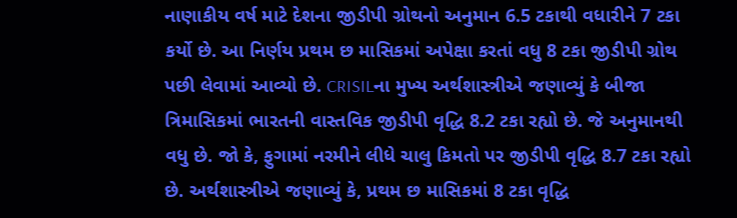નાણાકીય વર્ષ માટે દેશના જીડીપી ગ્રોથનો અનુમાન 6.5 ટકાથી વધારીને 7 ટકા કર્યો છે. આ નિર્ણય પ્રથમ છ માસિકમાં અપેક્ષા કરતાં વધુ 8 ટકા જીડીપી ગ્રોથ પછી લેવામાં આવ્યો છે. CRISILના મુખ્ય અર્થશાસ્ત્રીએ જણાવ્યું કે બીજા ત્રિમાસિકમાં ભારતની વાસ્તવિક જીડીપી વૃદ્ધિ 8.2 ટકા રહ્યો છે. જે અનુમાનથી વધુ છે. જો કે, ફુગામાં નરમીને લીધે ચાલુ કિમતો પર જીડીપી વૃદ્ધિ 8.7 ટકા રહ્યો છે. અર્થશાસ્ત્રીએ જણાવ્યું કે, પ્રથમ છ માસિકમાં 8 ટકા વૃદ્ધિ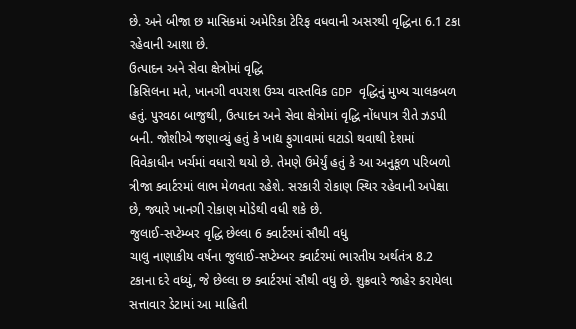છે. અને બીજા છ માસિકમાં અમેરિકા ટેરિફ વધવાની અસરથી વૃદ્ધિના 6.1 ટકા રહેવાની આશા છે.
ઉત્પાદન અને સેવા ક્ષેત્રોમાં વૃદ્ધિ
ક્રિસિલના મતે, ખાનગી વપરાશ ઉચ્ચ વાસ્તવિક GDP વૃદ્ધિનું મુખ્ય ચાલકબળ હતું. પુરવઠા બાજુથી, ઉત્પાદન અને સેવા ક્ષેત્રોમાં વૃદ્ધિ નોંધપાત્ર રીતે ઝડપી બની. જોશીએ જણાવ્યું હતું કે ખાદ્ય ફુગાવામાં ઘટાડો થવાથી દેશમાં વિવેકાધીન ખર્ચમાં વધારો થયો છે. તેમણે ઉમેર્યું હતું કે આ અનુકૂળ પરિબળો ત્રીજા ક્વાર્ટરમાં લાભ મેળવતા રહેશે. સરકારી રોકાણ સ્થિર રહેવાની અપેક્ષા છે, જ્યારે ખાનગી રોકાણ મોડેથી વધી શકે છે.
જુલાઈ-સપ્ટેમ્બર વૃદ્ધિ છેલ્લા 6 ક્વાર્ટરમાં સૌથી વધુ
ચાલુ નાણાકીય વર્ષના જુલાઈ-સપ્ટેમ્બર ક્વાર્ટરમાં ભારતીય અર્થતંત્ર 8.2 ટકાના દરે વધ્યું, જે છેલ્લા છ ક્વાર્ટરમાં સૌથી વધુ છે. શુક્રવારે જાહેર કરાયેલા સત્તાવાર ડેટામાં આ માહિતી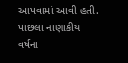આપવામાં આવી હતી. પાછલા નાણાકીય વર્ષના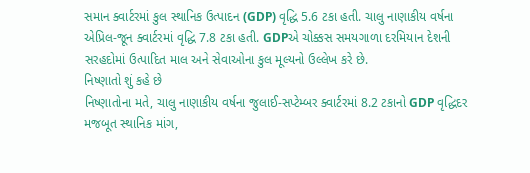સમાન ક્વાર્ટરમાં કુલ સ્થાનિક ઉત્પાદન (GDP) વૃદ્ધિ 5.6 ટકા હતી. ચાલુ નાણાકીય વર્ષના એપ્રિલ-જૂન ક્વાર્ટરમાં વૃદ્ધિ 7.8 ટકા હતી. GDPએ ચોક્કસ સમયગાળા દરમિયાન દેશની સરહદોમાં ઉત્પાદિત માલ અને સેવાઓના કુલ મૂલ્યનો ઉલ્લેખ કરે છે.
નિષ્ણાતો શું કહે છે
નિષ્ણાતોના મતે, ચાલુ નાણાકીય વર્ષના જુલાઈ-સપ્ટેમ્બર ક્વાર્ટરમાં 8.2 ટકાનો GDP વૃદ્ધિદર મજબૂત સ્થાનિક માંગ,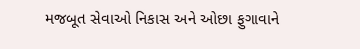મજબૂત સેવાઓ નિકાસ અને ઓછા ફુગાવાને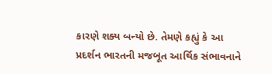કારણે શક્ય બન્યો છે. તેમણે કહ્યું કે આ પ્રદર્શન ભારતની મજબૂત આર્થિક સંભાવનાને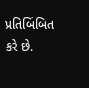પ્રતિબિંબિત કરે છે.